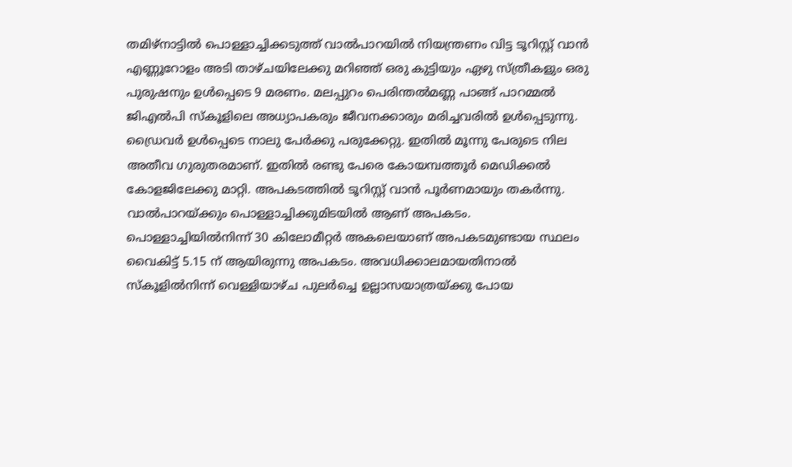തമിഴ്നാട്ടിൽ പൊള്ളാച്ചിക്കടുത്ത് വാൽപാറയിൽ നിയന്ത്രണം വിട്ട ടൂറിസ്റ്റ് വാൻ എണ്ണൂറോളം അടി താഴ്ചയിലേക്കു മറിഞ്ഞ് ഒരു കുട്ടിയും ഏഴു സ്ത്രീകളും ഒരു പുരുഷനും ഉൾപ്പെടെ 9 മരണം. മലപ്പുറം പെരിന്തൽമണ്ണ പാങ്ങ് പാറമ്മൽ ജിഎൽപി സ്കൂളിലെ അധ്യാപകരും ജീവനക്കാരും മരിച്ചവരിൽ ഉൾപ്പെടുന്നു. ഡ്രൈവർ ഉൾപ്പെടെ നാലു പേർക്കു പരുക്കേറ്റു. ഇതിൽ മൂന്നു പേരുടെ നില അതീവ ഗുരുതരമാണ്. ഇതിൽ രണ്ടു പേരെ കോയമ്പത്തൂർ മെഡിക്കൽ കോളജിലേക്കു മാറ്റി. അപകടത്തിൽ ടൂറിസ്റ്റ് വാൻ പൂർണമായും തകർന്നു. വാൽപാറയ്ക്കും പൊള്ളാച്ചിക്കുമിടയിൽ ആണ് അപകടം. പൊള്ളാച്ചിയിൽനിന്ന് 30 കിലോമീറ്റർ അകലെയാണ് അപകടമുണ്ടായ സ്ഥലം
വൈകിട്ട് 5.15 ന് ആയിരുന്നു അപകടം. അവധിക്കാലമായതിനാൽ സ്കൂളിൽനിന്ന് വെള്ളിയാഴ്ച പുലർച്ചെ ഉല്ലാസയാത്രയ്ക്കു പോയ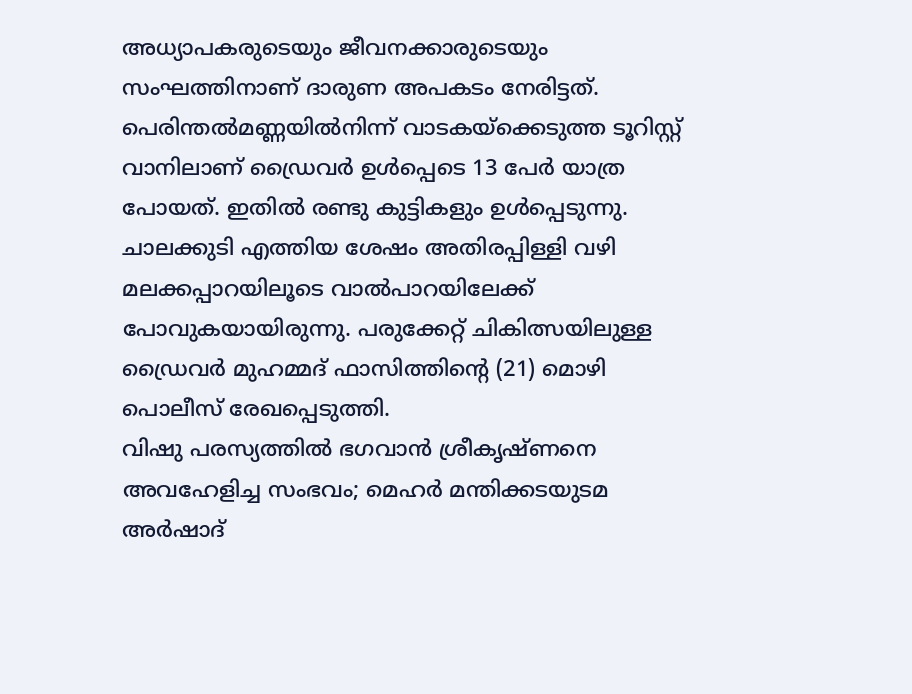അധ്യാപകരുടെയും ജീവനക്കാരുടെയും സംഘത്തിനാണ് ദാരുണ അപകടം നേരിട്ടത്. പെരിന്തൽമണ്ണയിൽനിന്ന് വാടകയ്ക്കെടുത്ത ടൂറിസ്റ്റ് വാനിലാണ് ഡ്രൈവർ ഉൾപ്പെടെ 13 പേർ യാത്ര പോയത്. ഇതിൽ രണ്ടു കുട്ടികളും ഉൾപ്പെടുന്നു. ചാലക്കുടി എത്തിയ ശേഷം അതിരപ്പിള്ളി വഴി മലക്കപ്പാറയിലൂടെ വാൽപാറയിലേക്ക് പോവുകയായിരുന്നു. പരുക്കേറ്റ് ചികിത്സയിലുള്ള ഡ്രൈവർ മുഹമ്മദ് ഫാസിത്തിന്റെ (21) മൊഴി പൊലീസ് രേഖപ്പെടുത്തി.
വിഷു പരസ്യത്തിൽ ഭഗവാൻ ശ്രീകൃഷ്ണനെ അവഹേളിച്ച സംഭവം; മെഹർ മന്തിക്കടയുടമ അർഷാദ്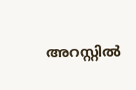അറസ്റ്റിൽ